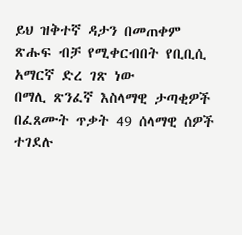ይህ ዝቅተኛ ዳታን በመጠቀም ጽሑፍ ብቻ የሚቀርብበት የቢቢሲ አማርኛ ድረ ገጽ ነው
በማሊ ጽንፈኛ እስላማዊ ታጣቂዎች በፈጸሙት ጥቃት 49 ሰላማዊ ሰዎች ተገደሉ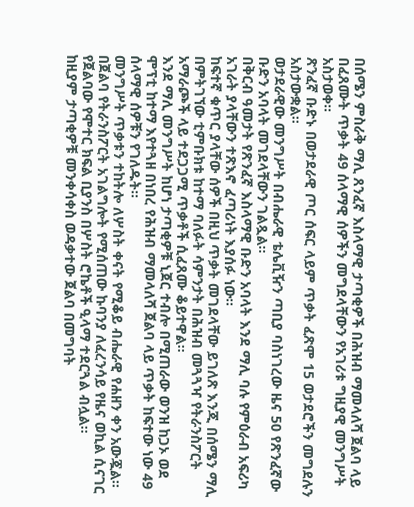በሰሜን ምስራቅ ማሊ ጸንፈኛ እስላማዊ ታጣቂዎች በሕዝብ ማመላለሻ ጀልባ ላይ በፈጸሙት ጥቃት 49 ሰላማዊ ሰዎችን መግደላቸውን የአገሪቱ ግዚያዊ መንግሥት አስታወቀ።
ጽንፈኛ ቡድኑ በወታደራዊ ጦር ሰፍር ላይም ጥቃት ፈጽሞ 15 ወታደሮችን መግደሉን አስታውቋል።
ወታደራዊው መንግሥት በብሔራዊ ቴሌቪዥን ጣቢያ ባስነገረው ዜና 50 የጽንፈኛው ቡድን አባላት መገደላቸውን ገልጿል።
በቅርብ ዓመታት የጽንፈኛ እስላማዊ ቡድን አባላት እንደ ማሊ ባሉ የምዕራብ አፍሪካ አገራት ያላቸውን ተጽእኖ ፈጣሪነት እያሰፉ ነው።
ከፍተኛ ቁጥር ያላቸው ሰዎች በዚህ ጥቃት መገደላቸው ይገለጽ እንጂ በሰሜን ማሊ በምትገኘው ቲምቡክቱ ከተማ ባለፉት ሳምንታት በሕዝብ መጓጓዣ የትራንስፖርት አማራጮች ላይ ተደጋጋሚ ጥቃቶች ሲፈጸሙ ቆይተዋል።
እንደ ማሊ መንግሥት ከሆነ ታጣቂዎቹ ኒጀር ተብሎ በሚጠራው ወንዝ ከጋኦ ወደ ሞፕቲ ከተማ እየተጓዘ በነበረ የሕዝብ ማመላለሻ ጀልባ ላይ ጥቃት ከፍተው ነው 49 ሰላማዊ ሰዎቹን የገለዱት።
መንግሥት ጥቃቱን ተከትሎ ለሦስት ቀናት የሚቆይ ብሔራዊ የሐዘን ቀን አውጇል።
በጀልባ የትራንስፖርት አገልግሎት የሚሰጠው ኩባንያ ለፈረንሳይ የዜና ወኪል ሲናገር የጀልባው የሞተር ክፍል ቢያንስ በሦስት ሮኬቶች ዒላማ ተደርጓል ብሏል።
ከዚያም ታጣቂዎቹ መንቀሳቀስ ወዳቃተው ጀልባ በመግባት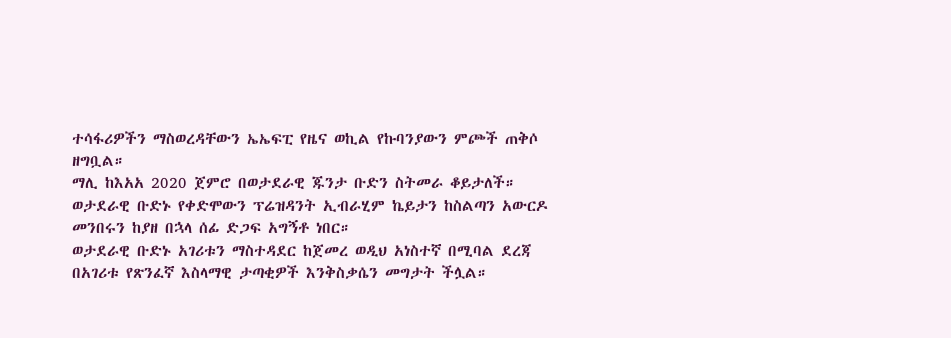ተሳፋሪዎችን ማስወረዳቸውን ኤኤፍፒ የዜና ወኪል የኩባንያውን ምጮች ጠቅሶ ዘግቧል።
ማሊ ከእአአ 2020 ጀምሮ በወታደራዊ ጁንታ ቡድን ስትመራ ቆይታለች።
ወታደራዊ ቡድኑ የቀድሞውን ፕሬዝዳንት ኢብራሂም ኬይታን ከስልጣን አውርዶ መንበሩን ከያዘ በኋላ ሰፊ ድጋፍ አግኝቶ ነበር።
ወታደራዊ ቡድኑ አገሪቱን ማስተዳደር ከጀመረ ወዲህ አነስተኛ በሚባል ደረጃ በአገሪቱ የጽንፈኛ እስላማዊ ታጣቂዎች እንቅስቃሴን መግታት ችሏል።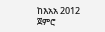ከእአአ 2012 ጀምሮ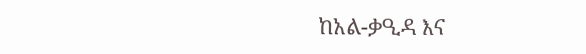ከአል-ቃዒዳ እና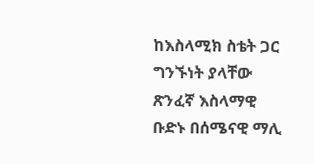ከእስላሚክ ስቴት ጋር ግንኙነት ያላቸው ጽንፈኛ እስላማዊ ቡድኑ በሰሜናዊ ማሊ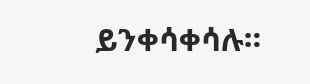ይንቀሳቀሳሉ።